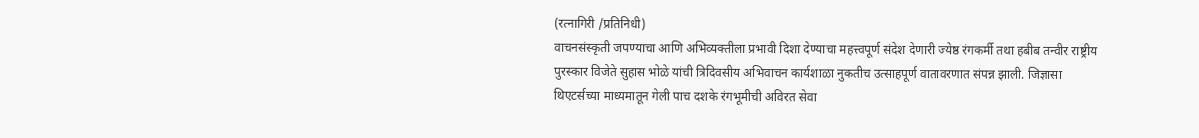(रत्नागिरी /प्रतिनिधी)
वाचनसंस्कृती जपण्याचा आणि अभिव्यक्तीला प्रभावी दिशा देण्याचा महत्त्वपूर्ण संदेश देणारी ज्येष्ठ रंगकर्मी तथा हबीब तन्वीर राष्ट्रीय पुरस्कार विजेते सुहास भोळे यांची त्रिदिवसीय अभिवाचन कार्यशाळा नुकतीच उत्साहपूर्ण वातावरणात संपन्न झाली. जिज्ञासा थिएटर्सच्या माध्यमातून गेली पाच दशके रंगभूमीची अविरत सेवा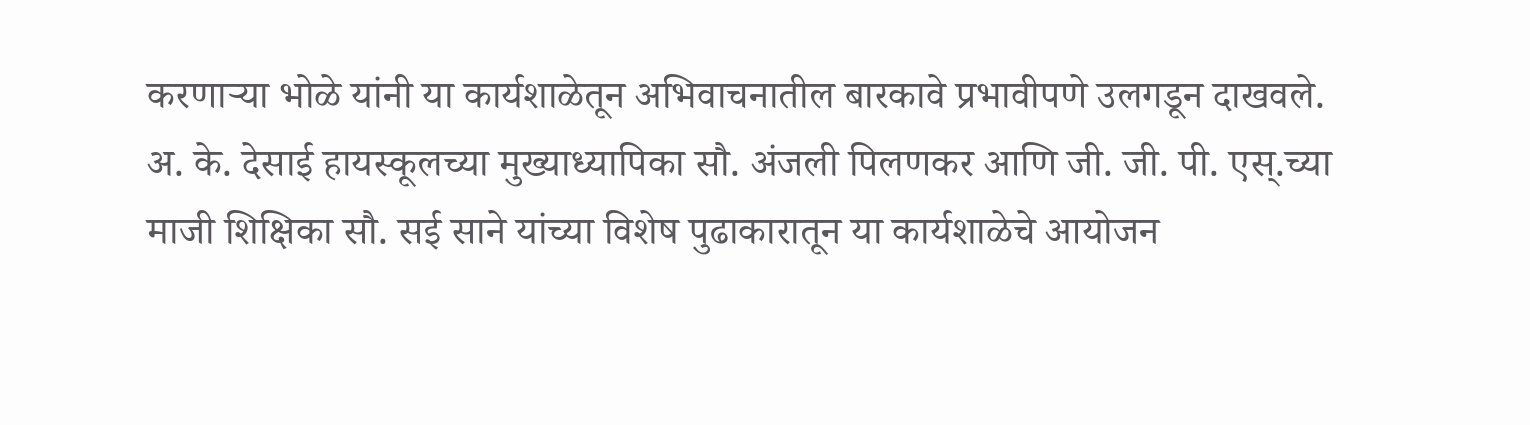करणाऱ्या भोळे यांनी या कार्यशाळेतून अभिवाचनातील बारकावे प्रभावीपणे उलगडून दाखवले.
अ. के. देसाई हायस्कूलच्या मुख्याध्यापिका सौ. अंजली पिलणकर आणि जी. जी. पी. एस्.च्या माजी शिक्षिका सौ. सई साने यांच्या विशेष पुढाकारातून या कार्यशाळेचे आयोजन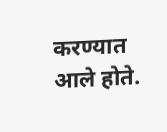करण्यात आले होते.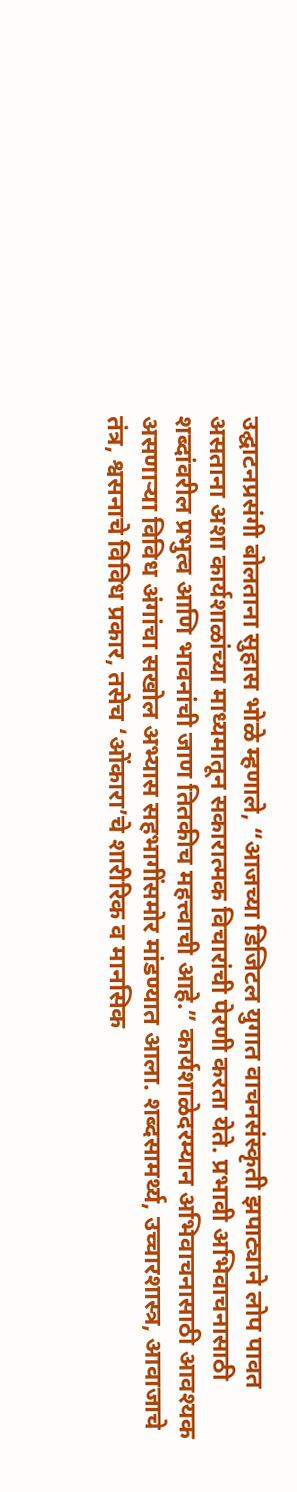उद्घाटनप्रसंगी बोलताना सुहास भोळे म्हणाले, “आजच्या डिजिटल युगात वाचनसंस्कृती झपाट्याने लोप पावत असताना अशा कार्यशाळांच्या माध्यमातून सकारात्मक विचारांची पेरणी करता येते. प्रभावी अभिवाचनासाठी शब्दांवरील प्रभुत्व आणि भावनांची जाण तितकीच महत्त्वाची आहे.” कार्यशाळेदरम्यान अभिवाचनासाठी आवश्यक असणाऱ्या विविध अंगांचा सखोल अभ्यास सहभागींसमोर मांडण्यात आला. शब्दसामर्थ्य, उच्चारशास्त्र, आवाजाचे तंत्र, श्वसनाचे विविध प्रकार, तसेच ‘ओंकारा’चे शारीरिक व मानसिक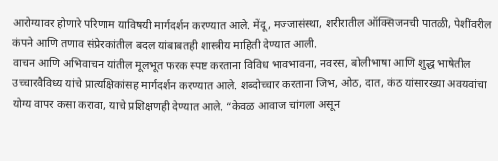आरोग्यावर होणारे परिणाम याविषयी मार्गदर्शन करण्यात आले. मेंदू, मज्जासंस्था, शरीरातील ऑक्सिजनची पातळी, पेशींवरील कंपने आणि तणाव संप्रेरकांतील बदल यांबाबतही शास्त्रीय माहिती देण्यात आली.
वाचन आणि अभिवाचन यांतील मूलभूत फरक स्पष्ट करताना विविध भावभावना, नवरस, बोलीभाषा आणि शुद्ध भाषेतील उच्चारवैविध्य यांचे प्रात्यक्षिकांसह मार्गदर्शन करण्यात आले. शब्दोच्चार करताना जिभ, ओठ, दात, कंठ यांसारख्या अवयवांचा योग्य वापर कसा करावा, याचे प्रशिक्षणही देण्यात आले. “केवळ आवाज चांगला असून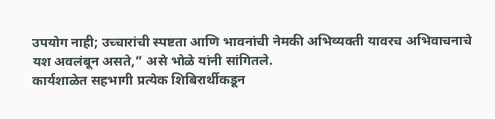उपयोग नाही; उच्चारांची स्पष्टता आणि भावनांची नेमकी अभिव्यक्ती यावरच अभिवाचनाचे यश अवलंबून असते,” असे भोळे यांनी सांगितले.
कार्यशाळेत सहभागी प्रत्येक शिबिरार्थीकडून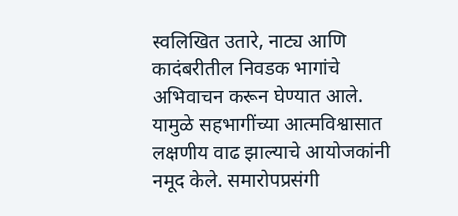स्वलिखित उतारे, नाट्य आणि कादंबरीतील निवडक भागांचे अभिवाचन करून घेण्यात आले. यामुळे सहभागींच्या आत्मविश्वासात लक्षणीय वाढ झाल्याचे आयोजकांनी नमूद केले. समारोपप्रसंगी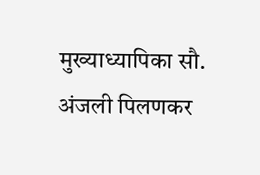मुख्याध्यापिका सौ. अंजली पिलणकर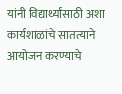यांनी विद्यार्थ्यांसाठी अशा कार्यशाळांचे सातत्याने आयोजन करण्याचे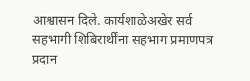आश्वासन दिले. कार्यशाळेअखेर सर्व सहभागी शिबिरार्थींना सहभाग प्रमाणपत्र प्रदान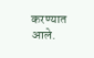करण्यात आले.